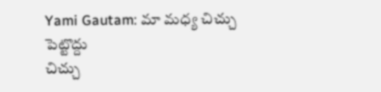Yami Gautam: మా మధ్య చిచ్చు పెట్టొద్దు
చిచ్చు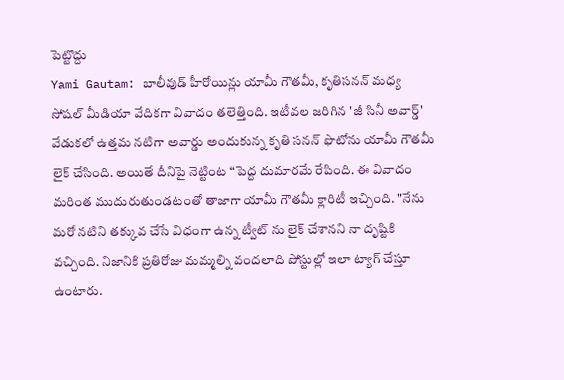పెట్టొద్దు
Yami Gautam: బాలీవుడ్ హీరోయిన్లు యామీ గౌతమీ, కృతిసనన్ మధ్య సోషల్ మీడియా వేదికగా వివాదం తలెత్తింది. ఇటీవల జరిగిన 'జీ సినీ అవార్డ్' వేడుకలో ఉత్తమ నటిగా అవార్డు అందుకున్న కృతి సనన్ ఫొటోను యామీ గౌతమీ లైక్ చేసింది. అయితే దీనిపై నెట్టింట “పెద్ద దుమారమే రేపింది. ఈ వివాదం మరింత ముదురుతుండటంతో తాజాగా యామీ గౌతమీ క్లారిటీ ఇచ్చింది. "నేను మరో నటిని తక్కువ చేసే విధంగా ఉన్న ట్వీట్ ను లైక్ చేశానని నా దృష్టికి వచ్చింది. నిజానికి ప్రతిరోజు మమ్మల్ని వందలాది పోస్టుల్లో ఇలా ట్యాగ్ చేస్తూ ఉంటారు.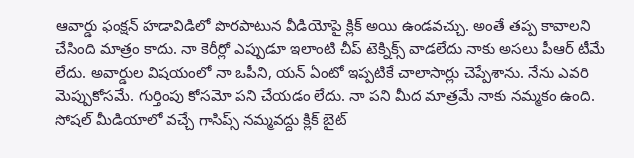ఆవార్డు ఫంక్షన్ హడావిడిలో పొరపాటున వీడియోపై క్లిక్ అయి ఉండవచ్చు. అంతే తప్ప కావాలని చేసింది మాత్రం కాదు. నా కెరీర్లో ఎప్పుడూ ఇలాంటి చీప్ టెక్నిక్స్ వాడలేదు నాకు అసలు పీఆర్ టీమే లేదు. అవార్డుల విషయంలో నా ఒపీని, యన్ ఏంటో ఇప్పటికే చాలాసార్లు చెప్పేశాను. నేను ఎవరి మెప్పుకోసమే. గుర్తింపు కోసమో పని చేయడం లేదు. నా పని మీద మాత్రమే నాకు నమ్మకం ఉంది. సోషల్ మీడియాలో వచ్చే గాసిప్స్ నమ్మవద్దు క్లిక్ బైట్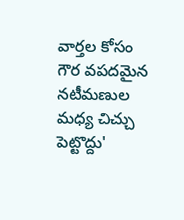వార్తల కోసం గౌర వపదమైన నటీమణుల మధ్య చిచ్చు పెట్టొద్దు'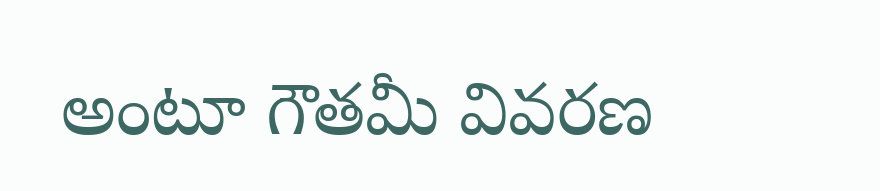అంటూ గౌతమీ వివరణ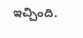ఇచ్చింది.